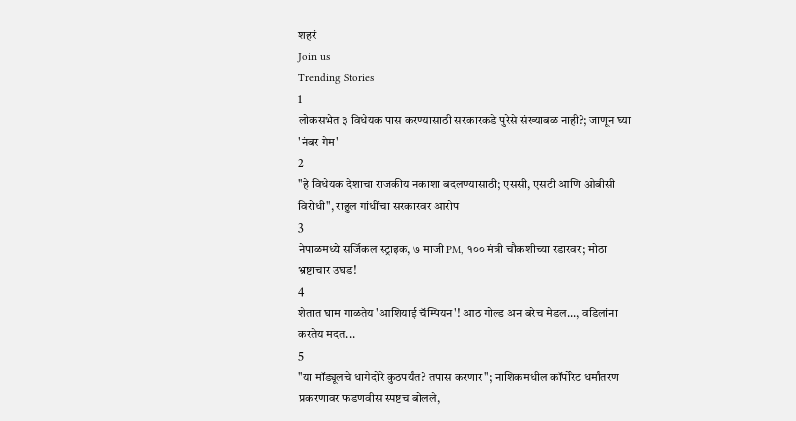शहरं
Join us
Trending Stories
1
लोकसभेत ३ विधेयक पास करण्यासाठी सरकारकडे पुरेसे संख्याबळ नाही?; जाणून घ्या 'नंबर गेम'
2
"हे विधेयक देशाचा राजकीय नकाशा बदलण्यासाठी; एससी, एसटी आणि ओबीसी विरोधी", राहुल गांधींचा सरकारवर आरोप
3
नेपाळमध्ये सर्जिकल स्ट्राइक, ७ माजी PM, १०० मंत्री चौकशीच्या रडारवर; मोठा भ्रष्टाचार उघड!
4
शेतात घाम गाळतेय 'आशियाई चॅम्पियन'! आठ गोल्ड अन बरेच मेडल..., वडिलांना करतेय मदत...
5
"या मॉड्यूलचे धागेदोरे कुठपर्यंत? तपास करणार"; नाशिकमधील कॉर्पोरेट धर्मांतरण प्रकरणावर फडणवीस स्पष्टच बोलले,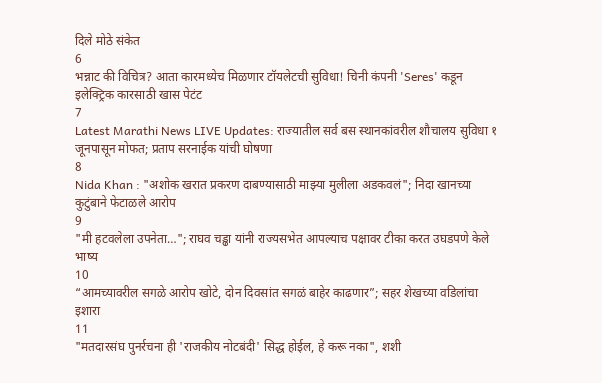दिले मोठे संकेत
6
भन्नाट की विचित्र? आता कारमध्येच मिळणार टॉयलेटची सुविधा! चिनी कंपनी 'Seres' कडून इलेक्ट्रिक कारसाठी खास पेटंट
7
Latest Marathi News LIVE Updates: राज्यातील सर्व बस स्थानकांवरील शौचालय सुविधा १ जूनपासून मोफत; प्रताप सरनाईक यांची घोषणा
8
Nida Khan : "अशोक खरात प्रकरण दाबण्यासाठी माझ्या मुलीला अडकवलं"; निदा खानच्या कुटुंबाने फेटाळले आरोप
9
"मी हटवलेला उपनेता…"; राघव चड्ढा यांनी राज्यसभेत आपल्याच पक्षावर टीका करत उघडपणे केले भाष्य
10
“आमच्यावरील सगळे आरोप खोटे, दोन दिवसांत सगळं बाहेर काढणार”; सहर शेखच्या वडिलांचा इशारा
11
"मतदारसंघ पुनर्रचना ही 'राजकीय नोटबंदी' सिद्ध होईल, हे करू नका", शशी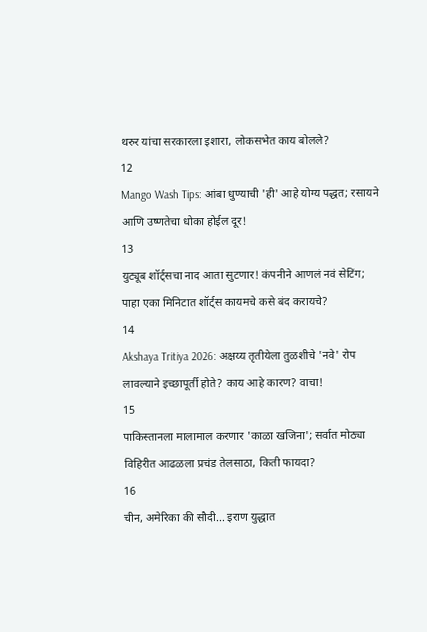थरुर यांचा सरकारला इशारा, लोकसभेत काय बोलले?
12
Mango Wash Tips: आंबा धुण्याची 'ही' आहे योग्य पद्धत; रसायने आणि उष्णतेचा धोका होईल दूर!
13
युट्यूब शॉर्ट्सचा नाद आता सुटणार! कंपनीने आणलं नवं सेटिंग; पाहा एका मिनिटात शॉर्ट्स कायमचे कसे बंद करायचे?
14
Akshaya Tritiya 2026: अक्षय्य तृतीयेला तुळशीचे 'नवे' रोप लावल्याने इच्छापूर्ती होते? काय आहे कारण? वाचा!
15
पाकिस्तानला मालामाल करणार 'काळा खजिना'; सर्वात मोठ्या विहिरीत आढळला प्रचंड तेलसाठा, किती फायदा?
16
चीन, अमेरिका की सौदी... इराण युद्धात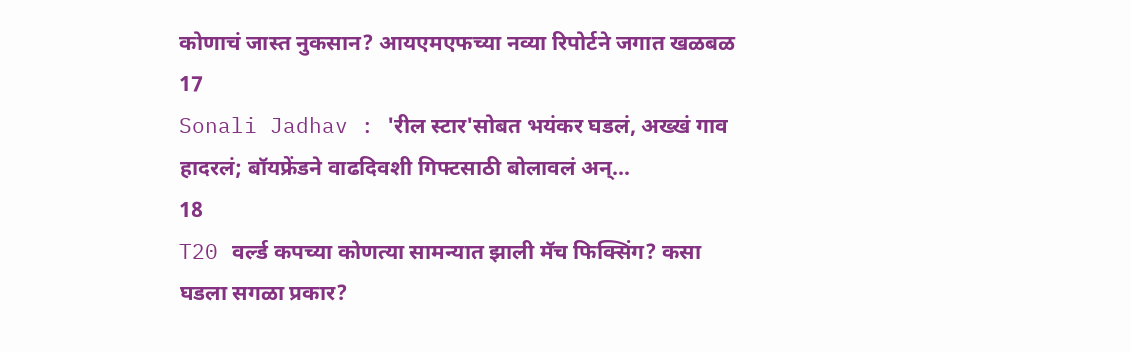कोणाचं जास्त नुकसान? आयएमएफच्या नव्या रिपोर्टने जगात खळबळ
17
Sonali Jadhav : 'रील स्टार'सोबत भयंकर घडलं, अख्खं गाव हादरलं; बॉयफ्रेंडने वाढदिवशी गिफ्टसाठी बोलावलं अन्...
18
T20 वर्ल्ड कपच्या कोणत्या सामन्यात झाली मॅच फिक्सिंग? कसा घडला सगळा प्रकार?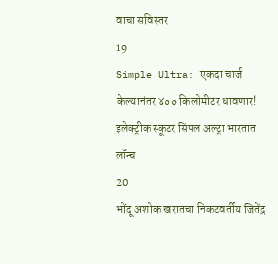वाचा सविस्तर
19
Simple Ultra: एकदा चार्ज केल्यानंतर ४०० किलोमीटर धावणार! इलेक्ट्रीक स्कूटर सिंपल अल्ट्रा भारतात लॉन्च
20
भोंदू अशोक खरातचा निकटवर्तीय जितेंद्र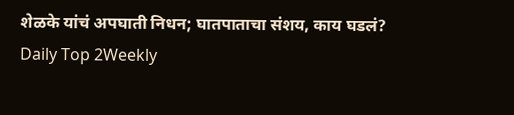शेळके यांचं अपघाती निधन; घातपाताचा संशय, काय घडलं?
Daily Top 2Weekly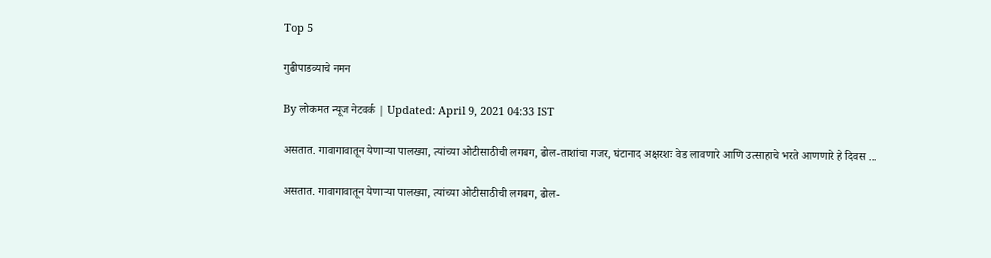Top 5

गुढीपाडव्याचे नमन

By लोकमत न्यूज नेटवर्क | Updated: April 9, 2021 04:33 IST

असतात. गावागावातून येणाऱ्या पालख्या, त्यांच्या ओटीसाठीची लगबग, ढोल-ताशांचा गजर, घंटानाद अक्षरशः वेड लावणारे आणि उत्साहाचे भरते आणणारे हे दिवस ...

असतात. गावागावातून येणाऱ्या पालख्या, त्यांच्या ओटीसाठीची लगबग, ढोल-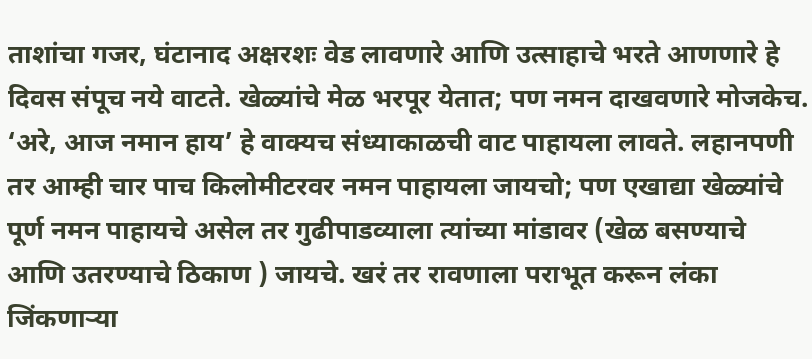ताशांचा गजर, घंटानाद अक्षरशः वेड लावणारे आणि उत्साहाचे भरते आणणारे हे दिवस संपूच नये वाटते. खेळ्यांचे मेळ भरपूर येतात; पण नमन दाखवणारे मोजकेच. ‘अरे, आज नमान हाय’ हे वाक्यच संध्याकाळची वाट पाहायला लावते. लहानपणी तर आम्ही चार पाच किलोमीटरवर नमन पाहायला जायचो; पण एखाद्या खेळ्यांचे पूर्ण नमन पाहायचे असेल तर गुढीपाडव्याला त्यांच्या मांडावर (खेळ बसण्याचे आणि उतरण्याचे ठिकाण ) जायचे. खरं तर रावणाला पराभूत करून लंका जिंकणाऱ्या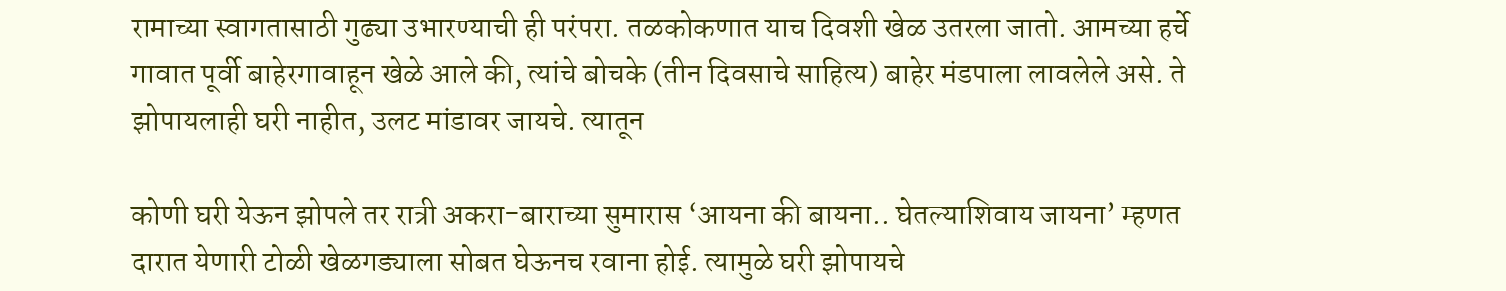रामाच्या स्वागतासाठी गुढ्या उभारण्याची ही परंपरा. तळकोकणात याच दिवशी खेळ उतरला जातो. आमच्या हर्चे गावात पूर्वी बाहेरगावाहून खेळे आले की, त्यांचे बोचके (तीन दिवसाचे साहित्य) बाहेर मंडपाला लावलेले असे. ते झोपायलाही घरी नाहीत, उलट मांडावर जायचे. त्यातून

कोणी घरी येऊन झोपले तर रात्री अकरा-बाराच्या सुमारास ‘आयना की बायना.. घेतल्याशिवाय जायना’ म्हणत दारात येणारी टोळी खेळगड्याला सोबत घेऊनच रवाना होई. त्यामुळे घरी झोपायचे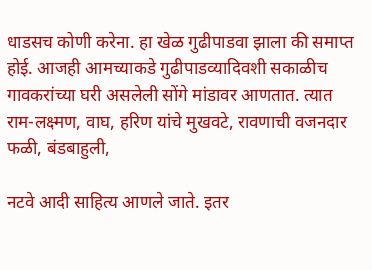धाडसच कोणी करेना. हा खेळ गुढीपाडवा झाला की समाप्त होई. आजही आमच्याकडे गुढीपाडव्यादिवशी सकाळीच गावकरांच्या घरी असलेली सोंगे मांडावर आणतात. त्यात राम-लक्ष्मण, वाघ, हरिण यांचे मुखवटे, रावणाची वजनदार फळी, बंडबाहुली,

नटवे आदी साहित्य आणले जाते. इतर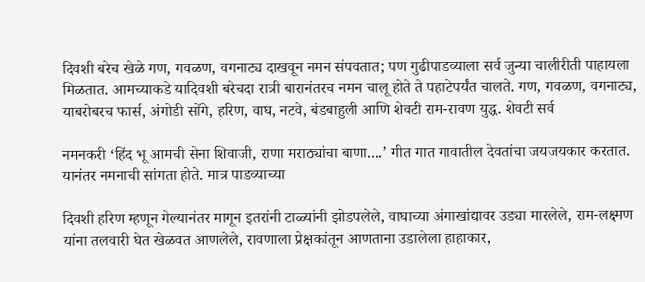दिवशी बरेच खेळे गण, गवळण, वगनाट्य दाखवून नमन संपवतात; पण गुढीपाडव्याला सर्व जुन्या चालीरीती पाहायला मिळतात. आमच्याकडे यादिवशी बरेचदा रात्री बारानंतरच नमन चालू होते ते पहाटेपर्यंत चालते. गण, गवळण, वगनाट्य, याबरोबरच फार्स, अंगोडी सोंगे, हरिण, वाघ, नटवे, बंडबाहुली आणि शेवटी राम-रावण युद्ध. शेवटी सर्व

नमनकरी ‘हिंद भू आमची सेना शिवाजी, राणा मराठ्यांचा बाणा....’ गीत गात गावातील देवतांचा जयजयकार करतात. यानंतर नमनाची सांगता होते. मात्र पाडव्याच्या

दिवशी हरिण म्हणून गेल्यानंतर मागून इतरांनी टाळ्यांनी झोडपलेले, वाघाच्या अंगाखांद्यावर उड्या मारलेले, राम-लक्ष्मण यांना तलवारी घेत खेळवत आणलेले, रावणाला प्रेक्षकांतून आणताना उडालेला हाहाकार,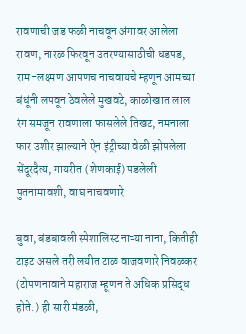रावणाची जड फळी नाचवून अंगावर आलेला रावण, नारळ फिरवून उतरण्यासाठीची धडपड, राम-लक्ष्मण आपणच नाचवायचे म्हणून आमच्या बंधूंनी लपवून ठेवलेले मुखवटे, काळोखात लाल रंग समजून रावणाला फासलेले तिखट, नमनाला फार उशीर झाल्याने ऐन इंट्रीच्या वेळी झोपलेला सेंदूरदैत्य, गायरीत (शेणकाई) पडलेली पुतनामावशी, वाघ नाचवणारे

बुवा, बंडबावली स्पेशालिस्ट नाऱ्या नाना, कितीही टाइट असले तरी लयीत टाळ वाजवणारे निवळकर (टोपणनावाने महाराज म्हूणन ते अधिक प्रसिद्ध होते.) ही सारी मंडळी,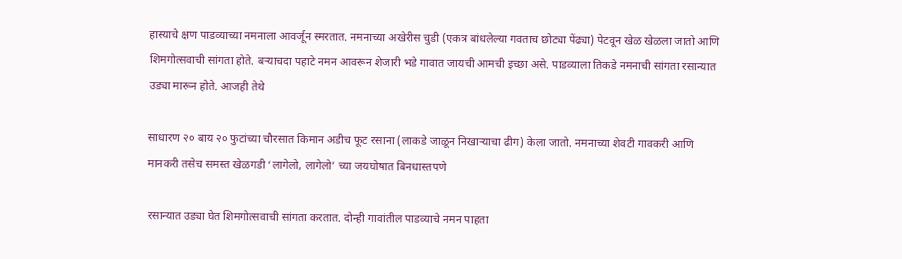हास्याचे क्षण पाडव्याच्या नमनाला आवर्जून स्मरतात. नमनाच्या अखेरीस चुडी (एकत्र बांधलेल्या गवताच छोट्या पेंढ्या) पेटवून खेळ खेळला जातो आणि शिमगोत्सवाची सांगता होते. बऱ्याचदा पहाटे नमन आवरून शेजारी भडे गावात जायची आमची इच्छा असे. पाडव्याला तिकडे नमनाची सांगता रसान्यात उड्या मारून होते. आजही तेथे

साधारण २० बाय २० फुटांच्या चौरसात किमान अडीच फूट रसाना (लाकडे जाळून निखाऱ्याचा ढीग) केला जातो. नमनाच्या शेवटी गावकरी आणि मानकरी तसेच समस्त खेळगडी ‘लागेलो, लागेलो’ च्या जयघोषात बिनधास्तपणे

रसान्यात उड्या घेत शिमगोत्सवाची सांगता करतात. दोन्ही गावांतील पाडव्याचे नमन पाहता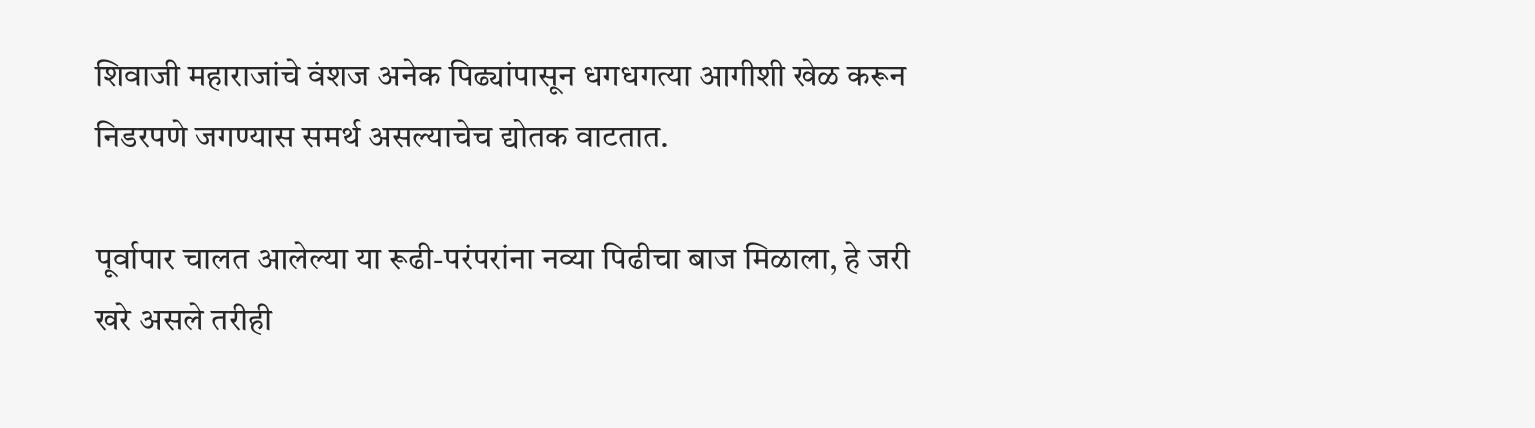शिवाजी महाराजांचे वंशज अनेक पिढ्यांपासून धगधगत्या आगीशी खेळ करून निडरपणे जगण्यास समर्थ असल्याचेच द्योतक वाटतात.

पूर्वापार चालत आलेल्या या रूढी-परंपरांना नव्या पिढीचा बाज मिळाला, हे जरी खरे असले तरीही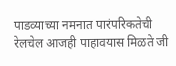पाडव्याच्या नमनात पारंपरिकतेची रेलचेल आजही पाहावयास मिळते जी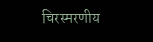चिरस्मरणीय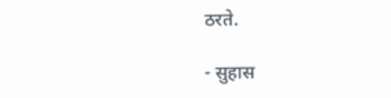ठरते.

- सुहास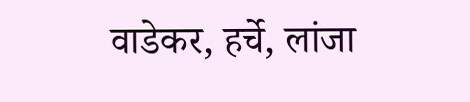वाडेकर, हर्चे, लांजा